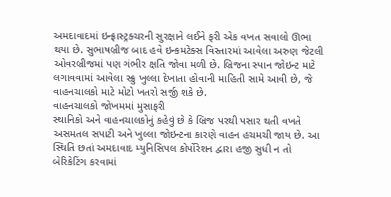અમદાવાદમાં ઇન્ફ્રાસ્ટ્રક્ચરની સુરક્ષાને લઈને ફરી એક વખત સવાલો ઊભા થયા છે. સુભાષબ્રીજ બાદ હવે ઇન્કમટેક્સ વિસ્તારમાં આવેલા અરુણ જેટલી ઓવરબ્રીજમાં પણ ગંભીર ક્ષતિ જોવા મળી છે. બ્રિજના સ્પાન જોઇન્ટ માટે લગાવવામાં આવેલા સ્ક્રુ ખુલ્લા દેખાતા હોવાની માહિતી સામે આવી છે, જે વાહનચાલકો માટે મોટો ખતરો સર્જી શકે છે.
વાહનચાલકો જોખમમાં મુસાફરી
સ્થાનિકો અને વાહનચાલકોનું કહેવું છે કે બ્રિજ પરથી પસાર થતી વખતે અસમતલ સપાટી અને ખુલ્લા જોઇન્ટના કારણે વાહન હચમચી જાય છે. આ સ્થિતિ છતાં અમદાવાદ મ્યુનિસિપલ કોર્પોરેશન દ્વારા હજી સુધી ન તો બેરિકેટિંગ કરવામાં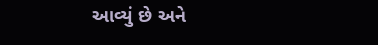આવ્યું છે અને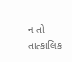ન તો તાત્કાલિક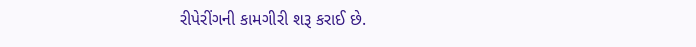રીપેરીંગની કામગીરી શરૂ કરાઈ છે.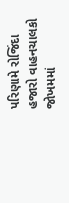પરિણામે રોજિંદા હજારો વાહનચાલકો જોખમમાં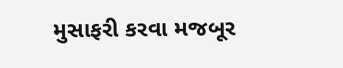મુસાફરી કરવા મજબૂર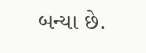બન્યા છે.